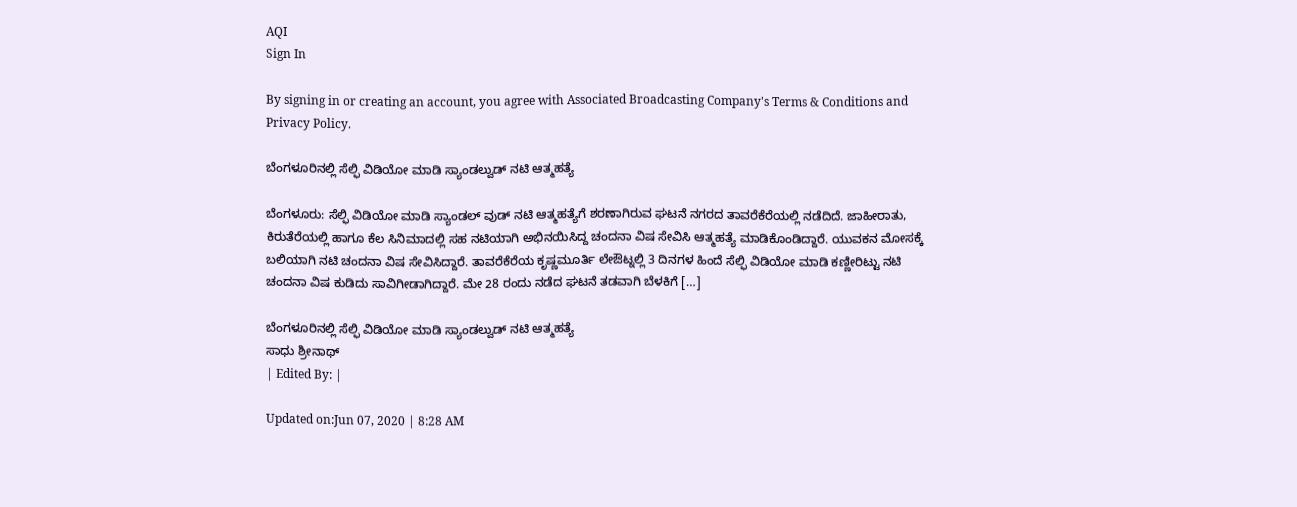AQI
Sign In

By signing in or creating an account, you agree with Associated Broadcasting Company's Terms & Conditions and Privacy Policy.

ಬೆಂಗಳೂರಿನಲ್ಲಿ ಸೆಲ್ಫಿ ವಿಡಿಯೋ ಮಾಡಿ ಸ್ಯಾಂಡಲ್ವುಡ್ ನಟಿ ಆತ್ಮಹತ್ಯೆ

ಬೆಂಗಳೂರು: ಸೆಲ್ಫಿ ವಿಡಿಯೋ ಮಾಡಿ ಸ್ಯಾಂಡಲ್ ವುಡ್ ನಟಿ ಆತ್ಮಹತ್ಯೆಗೆ ಶರಣಾಗಿರುವ ಘಟನೆ ನಗರದ ತಾವರೆಕೆರೆಯಲ್ಲಿ ನಡೆದಿದೆ. ಜಾಹೀರಾತು, ಕಿರುತೆರೆಯಲ್ಲಿ ಹಾಗೂ ಕೆಲ ಸಿನಿಮಾದಲ್ಲಿ ಸಹ ನಟಿಯಾಗಿ ಅಭಿನಯಿಸಿದ್ದ ಚಂದನಾ ವಿಷ ಸೇವಿಸಿ ಆತ್ಮಹತ್ಯೆ ಮಾಡಿಕೊಂಡಿದ್ದಾರೆ. ಯುವಕನ ಮೋಸಕ್ಕೆ ಬಲಿಯಾಗಿ ನಟಿ ಚಂದನಾ ವಿಷ ಸೇವಿಸಿದ್ದಾರೆ. ತಾವರೆಕೆರೆಯ ಕೃಷ್ಣಮೂರ್ತಿ ಲೇಔಟ್ನಲ್ಲಿ 3 ದಿನಗಳ ಹಿಂದೆ ಸೆಲ್ಫಿ ವಿಡಿಯೋ ಮಾಡಿ ಕಣ್ಣೀರಿಟ್ಟು ನಟಿ ಚಂದನಾ ವಿಷ ಕುಡಿದು ಸಾವಿಗೀಡಾಗಿದ್ದಾರೆ. ಮೇ 28 ರಂದು ನಡೆದ ಘಟನೆ ತಡವಾಗಿ ಬೆಳಕಿಗೆ […]

ಬೆಂಗಳೂರಿನಲ್ಲಿ ಸೆಲ್ಫಿ ವಿಡಿಯೋ ಮಾಡಿ ಸ್ಯಾಂಡಲ್ವುಡ್ ನಟಿ ಆತ್ಮಹತ್ಯೆ
ಸಾಧು ಶ್ರೀನಾಥ್
| Edited By: |

Updated on:Jun 07, 2020 | 8:28 AM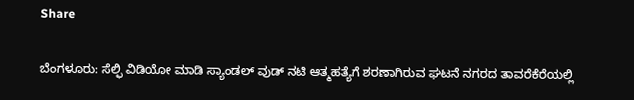Share

ಬೆಂಗಳೂರು: ಸೆಲ್ಫಿ ವಿಡಿಯೋ ಮಾಡಿ ಸ್ಯಾಂಡಲ್ ವುಡ್ ನಟಿ ಆತ್ಮಹತ್ಯೆಗೆ ಶರಣಾಗಿರುವ ಘಟನೆ ನಗರದ ತಾವರೆಕೆರೆಯಲ್ಲಿ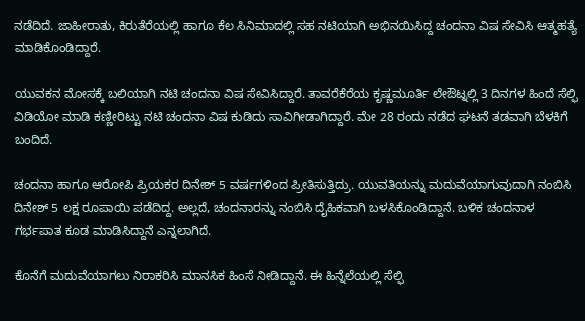ನಡೆದಿದೆ. ಜಾಹೀರಾತು, ಕಿರುತೆರೆಯಲ್ಲಿ ಹಾಗೂ ಕೆಲ ಸಿನಿಮಾದಲ್ಲಿ ಸಹ ನಟಿಯಾಗಿ ಅಭಿನಯಿಸಿದ್ದ ಚಂದನಾ ವಿಷ ಸೇವಿಸಿ ಆತ್ಮಹತ್ಯೆ ಮಾಡಿಕೊಂಡಿದ್ದಾರೆ.

ಯುವಕನ ಮೋಸಕ್ಕೆ ಬಲಿಯಾಗಿ ನಟಿ ಚಂದನಾ ವಿಷ ಸೇವಿಸಿದ್ದಾರೆ. ತಾವರೆಕೆರೆಯ ಕೃಷ್ಣಮೂರ್ತಿ ಲೇಔಟ್ನಲ್ಲಿ 3 ದಿನಗಳ ಹಿಂದೆ ಸೆಲ್ಫಿ ವಿಡಿಯೋ ಮಾಡಿ ಕಣ್ಣೀರಿಟ್ಟು ನಟಿ ಚಂದನಾ ವಿಷ ಕುಡಿದು ಸಾವಿಗೀಡಾಗಿದ್ದಾರೆ. ಮೇ 28 ರಂದು ನಡೆದ ಘಟನೆ ತಡವಾಗಿ ಬೆಳಕಿಗೆ ಬಂದಿದೆ.

ಚಂದನಾ ಹಾಗೂ ಆರೋಪಿ ಪ್ರಿಯಕರ ದಿನೇಶ್ 5 ವರ್ಷಗಳಿಂದ ಪ್ರೀತಿಸುತ್ತಿದ್ರು. ಯುವತಿಯನ್ನು ಮದುವೆಯಾಗುವುದಾಗಿ ನಂಬಿಸಿ ದಿನೇಶ್ 5 ಲಕ್ಷ ರೂಪಾಯಿ ಪಡೆದಿದ್ದ. ಅಲ್ಲದೆ, ಚಂದನಾರನ್ನು ನಂಬಿಸಿ ದೈಹಿಕವಾಗಿ ಬಳಸಿಕೊಂಡಿದ್ದಾನೆ. ಬಳಿಕ ಚಂದನಾಳ ಗರ್ಭಪಾತ ಕೂಡ ಮಾಡಿಸಿದ್ದಾನೆ ಎನ್ನಲಾಗಿದೆ.

ಕೊನೆಗೆ ಮದುವೆಯಾಗಲು ನಿರಾಕರಿಸಿ ಮಾನಸಿಕ ಹಿಂಸೆ ನೀಡಿದ್ದಾನೆ. ಈ ಹಿನ್ನೆಲೆಯಲ್ಲಿ ಸೆಲ್ಫಿ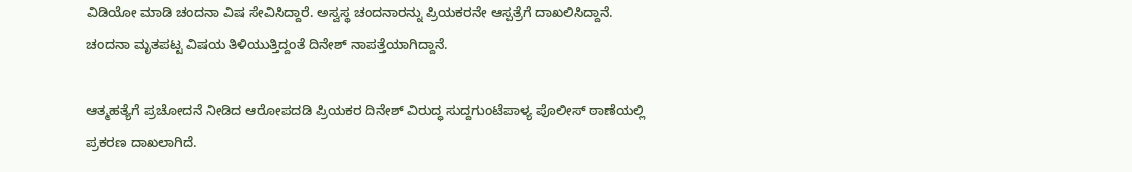ವಿಡಿಯೋ ಮಾಡಿ ಚಂದನಾ ವಿಷ ಸೇವಿಸಿದ್ದಾರೆ. ಅಸ್ವಸ್ಥ ಚಂದನಾರನ್ನು ಪ್ರಿಯಕರನೇ ಆಸ್ಪತ್ರೆಗೆ ದಾಖಲಿಸಿದ್ದಾನೆ. ಚಂದನಾ ಮೃತಪಟ್ಟ ವಿಷಯ ತಿಳಿಯುತ್ತಿದ್ದಂತೆ ದಿನೇಶ್ ನಾಪತ್ತೆಯಾಗಿದ್ದಾನೆ.

ಆತ್ಮಹತ್ಯೆಗೆ ಪ್ರಚೋದನೆ ನೀಡಿದ ಆರೋಪದಡಿ ಪ್ರಿಯಕರ ದಿನೇಶ್ ವಿರುದ್ಧ ಸುದ್ದಗುಂಟೆಪಾಳ್ಯ ಪೊಲೀಸ್ ಠಾಣೆಯಲ್ಲಿ ಪ್ರಕರಣ ದಾಖಲಾಗಿದೆ.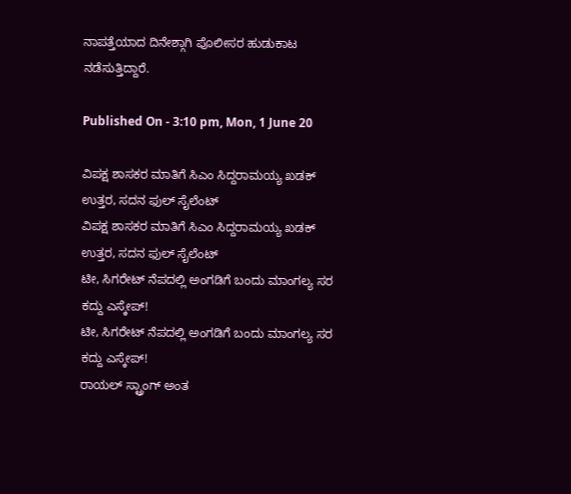ನಾಪತ್ತೆಯಾದ ದಿನೇಶ್ಗಾಗಿ ಪೊಲೀಸರ ಹುಡುಕಾಟ ನಡೆಸುತ್ತಿದ್ದಾರೆ.

Published On - 3:10 pm, Mon, 1 June 20

ವಿಪಕ್ಷ ಶಾಸಕರ ಮಾತಿಗೆ ಸಿಎಂ ಸಿದ್ದರಾಮಯ್ಯ ಖಡಕ್ ಉತ್ತರ, ಸದನ ಫುಲ್ ಸೈಲೆಂಟ್
ವಿಪಕ್ಷ ಶಾಸಕರ ಮಾತಿಗೆ ಸಿಎಂ ಸಿದ್ದರಾಮಯ್ಯ ಖಡಕ್ ಉತ್ತರ, ಸದನ ಫುಲ್ ಸೈಲೆಂಟ್
ಟೀ, ಸಿಗರೇಟ್ ನೆಪದಲ್ಲಿ ಅಂಗಡಿಗೆ ಬಂದು ಮಾಂಗಲ್ಯ ಸರ ಕದ್ದು ಎಸ್ಕೇಪ್!
ಟೀ, ಸಿಗರೇಟ್ ನೆಪದಲ್ಲಿ ಅಂಗಡಿಗೆ ಬಂದು ಮಾಂಗಲ್ಯ ಸರ ಕದ್ದು ಎಸ್ಕೇಪ್!
ರಾಯಲ್ ಸ್ಟ್ರಾಂಗ್ ಅಂತ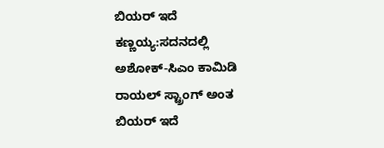ಬಿಯರ್ ಇದೆ ಕಣ್ಣಯ್ಯ:ಸದನದಲ್ಲಿ ಅಶೋಕ್‌-ಸಿಎಂ ಕಾಮಿಡಿ
ರಾಯಲ್ ಸ್ಟ್ರಾಂಗ್ ಅಂತ ಬಿಯರ್ ಇದೆ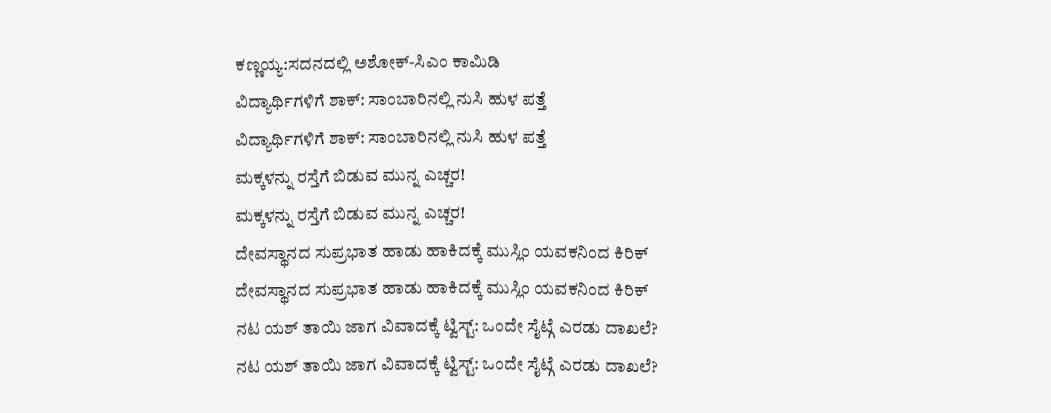ಕಣ್ಣಯ್ಯ:ಸದನದಲ್ಲಿ ಅಶೋಕ್‌-ಸಿಎಂ ಕಾಮಿಡಿ
ವಿದ್ಯಾರ್ಥಿಗಳಿಗೆ ಶಾಕ್: ಸಾಂಬಾರಿನಲ್ಲಿ ನುಸಿ ಹುಳ ಪತ್ತೆ
ವಿದ್ಯಾರ್ಥಿಗಳಿಗೆ ಶಾಕ್: ಸಾಂಬಾರಿನಲ್ಲಿ ನುಸಿ ಹುಳ ಪತ್ತೆ
ಮಕ್ಕಳನ್ನು ರಸ್ತೆಗೆ ಬಿಡುವ ಮುನ್ನ ಎಚ್ಚರ!
ಮಕ್ಕಳನ್ನು ರಸ್ತೆಗೆ ಬಿಡುವ ಮುನ್ನ ಎಚ್ಚರ!
ದೇವಸ್ಥಾನದ ಸುಪ್ರಭಾತ ಹಾಡು ಹಾಕಿದಕ್ಕೆ ಮುಸ್ಲಿಂ ಯವಕನಿಂದ ಕಿರಿಕ್
ದೇವಸ್ಥಾನದ ಸುಪ್ರಭಾತ ಹಾಡು ಹಾಕಿದಕ್ಕೆ ಮುಸ್ಲಿಂ ಯವಕನಿಂದ ಕಿರಿಕ್
ನಟ ಯಶ್ ತಾಯಿ ಜಾಗ ವಿವಾದಕ್ಕೆ ಟ್ವಿಸ್ಟ್: ಒಂದೇ ಸೈಟ್ಗೆ ಎರಡು ದಾಖಲೆ?
ನಟ ಯಶ್ ತಾಯಿ ಜಾಗ ವಿವಾದಕ್ಕೆ ಟ್ವಿಸ್ಟ್: ಒಂದೇ ಸೈಟ್ಗೆ ಎರಡು ದಾಖಲೆ?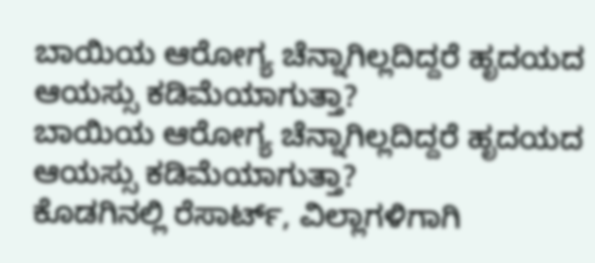ಬಾಯಿಯ ಆರೋಗ್ಯ ಚೆನ್ನಾಗಿಲ್ಲದಿದ್ದರೆ ಹೃದಯದ ಆಯಸ್ಸು ಕಡಿಮೆಯಾಗುತ್ತಾ?
ಬಾಯಿಯ ಆರೋಗ್ಯ ಚೆನ್ನಾಗಿಲ್ಲದಿದ್ದರೆ ಹೃದಯದ ಆಯಸ್ಸು ಕಡಿಮೆಯಾಗುತ್ತಾ?
ಕೊಡಗಿನಲ್ಲಿ ರೆಸಾರ್ಟ್, ವಿಲ್ಲಾಗಳಿಗಾಗಿ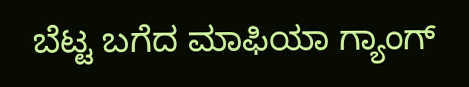ಬೆಟ್ಟ ಬಗೆದ ಮಾಫಿಯಾ ಗ್ಯಾಂಗ್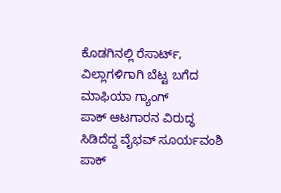ಕೊಡಗಿನಲ್ಲಿ ರೆಸಾರ್ಟ್, ವಿಲ್ಲಾಗಳಿಗಾಗಿ ಬೆಟ್ಟ ಬಗೆದ ಮಾಫಿಯಾ ಗ್ಯಾಂಗ್
ಪಾಕ್ ಆಟಗಾರನ ವಿರುದ್ಧ ಸಿಡಿದೆದ್ದ ವೈಭವ್ ಸೂರ್ಯವಂಶಿ
ಪಾಕ್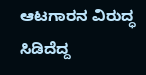ಆಟಗಾರನ ವಿರುದ್ಧ ಸಿಡಿದೆದ್ದ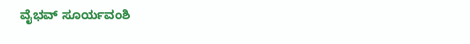ವೈಭವ್ ಸೂರ್ಯವಂಶಿ